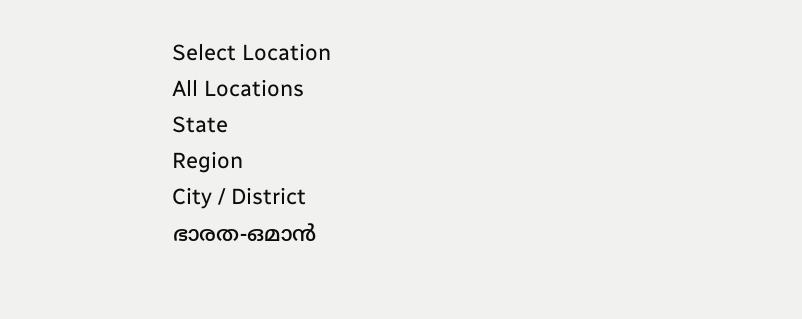Select Location
All Locations
State
Region
City / District
ഭാരത-ഒമാന്‍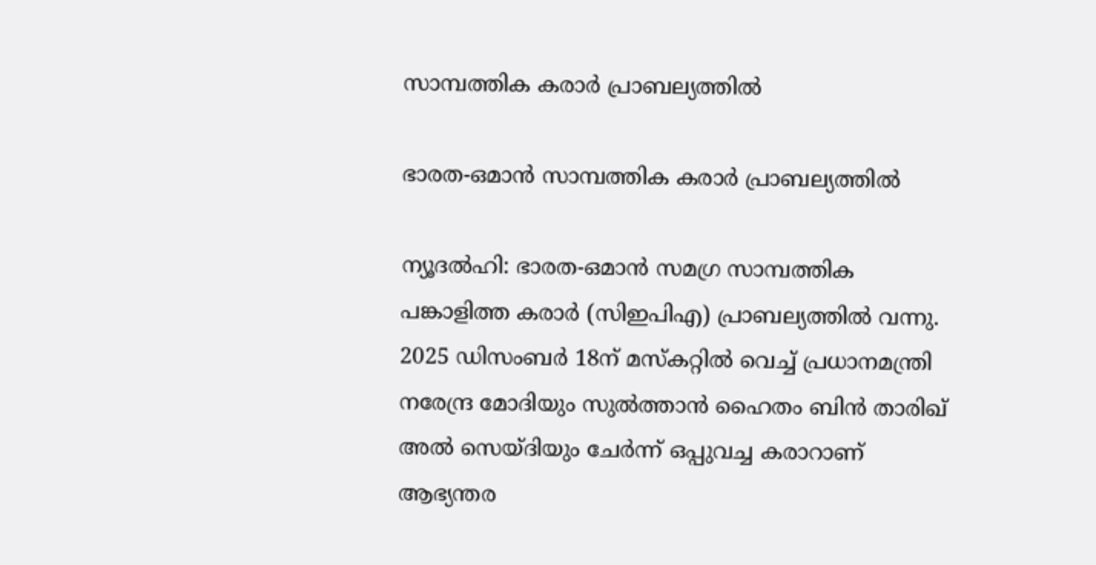സാമ്പത്തിക കരാര്‍ പ്രാബല്യത്തില്‍

ഭാരത-ഒമാന്‍ സാമ്പത്തിക കരാര്‍ പ്രാബല്യത്തില്‍

ന്യൂദല്‍ഹി: ഭാരത-ഒമാന്‍ സമഗ്ര സാമ്പത്തിക പങ്കാളിത്ത കരാര്‍ (സിഇപിഎ) പ്രാബല്യത്തില്‍ വന്നു. 2025 ഡിസംബര്‍ 18ന് മസ്‌കറ്റില്‍ വെച്ച് പ്രധാനമന്ത്രി നരേന്ദ്ര മോദിയും സുല്‍ത്താന്‍ ഹൈതം ബിന്‍ താരിഖ് അല്‍ സെയ്ദിയും ചേര്‍ന്ന് ഒപ്പുവച്ച കരാറാണ് ആഭ്യന്തര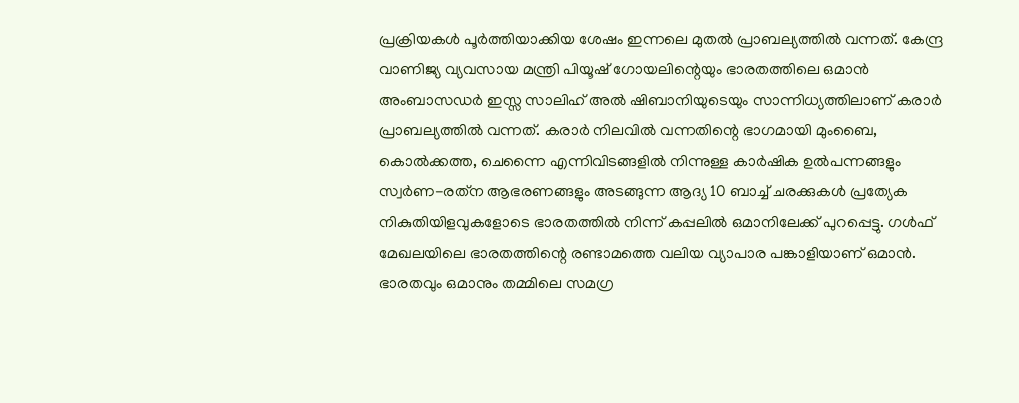പ്രക്രിയകള്‍ പൂര്‍ത്തിയാക്കിയ ശേഷം ഇന്നലെ മുതല്‍ പ്രാബല്യത്തില്‍ വന്നത്. കേന്ദ്ര വാണിജ്യ വ്യവസായ മന്ത്രി പിയൂഷ് ഗോയലിന്റെയും ഭാരതത്തിലെ ഒമാന്‍ അംബാസഡര്‍ ഇസ്സ സാലിഹ് അല്‍ ഷിബാനിയുടെയും സാന്നിധ്യത്തിലാണ് കരാര്‍ പ്രാബല്യത്തില്‍ വന്നത്. കരാര്‍ നിലവില്‍ വന്നതിന്റെ ഭാഗമായി മുംബൈ, കൊല്‍ക്കത്ത, ചെന്നൈ എന്നിവിടങ്ങളില്‍ നിന്നുള്ള കാര്‍ഷിക ഉല്‍പന്നങ്ങളും സ്വര്‍ണ-രത്‌ന ആഭരണങ്ങളും അടങ്ങുന്ന ആദ്യ 10 ബാച്ച് ചരക്കുകള്‍ പ്രത്യേക നികുതിയിളവുകളോടെ ഭാരതത്തില്‍ നിന്ന് കപ്പലില്‍ ഒമാനിലേക്ക് പുറപ്പെട്ടു. ഗള്‍ഫ് മേഖലയിലെ ഭാരതത്തിന്റെ രണ്ടാമത്തെ വലിയ വ്യാപാര പങ്കാളിയാണ് ഒമാന്‍. ഭാരതവും ഒമാനും തമ്മിലെ സമഗ്ര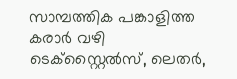സാമ്പത്തിക പങ്കാളിത്ത കരാര്‍ വഴി ടെക്‌സ്റ്റൈല്‍സ്, ലെതര്‍,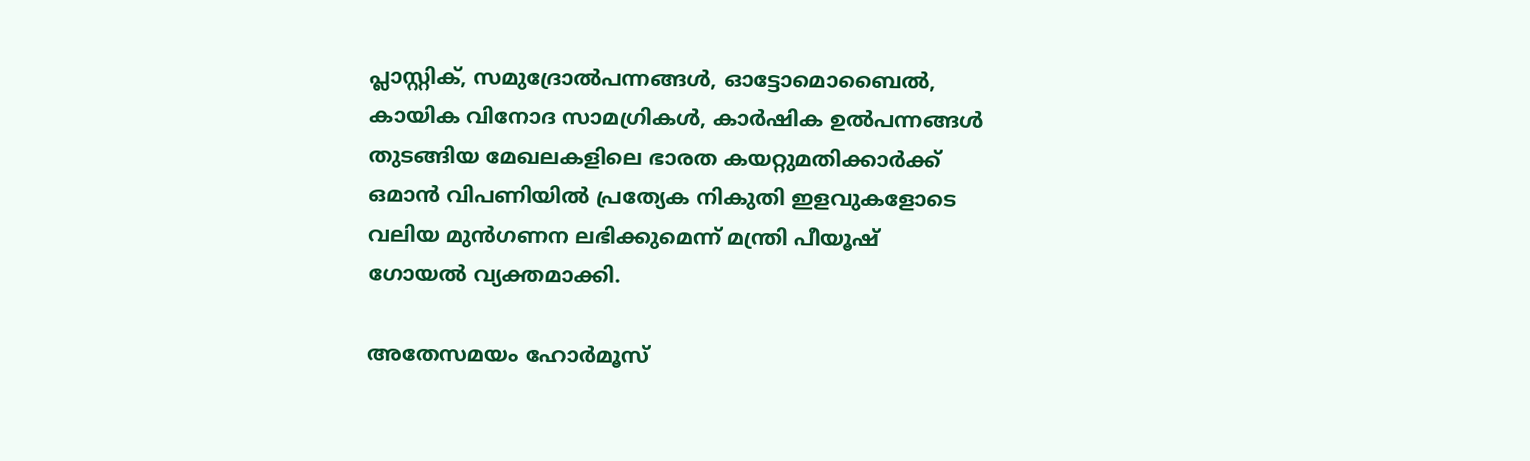പ്ലാസ്റ്റിക്, സമുദ്രോല്‍പന്നങ്ങള്‍, ഓട്ടോമൊബൈല്‍, കായിക വിനോദ സാമഗ്രികള്‍, കാര്‍ഷിക ഉല്‍പന്നങ്ങള്‍ തുടങ്ങിയ മേഖലകളിലെ ഭാരത കയറ്റുമതിക്കാര്‍ക്ക് ഒമാന്‍ വിപണിയില്‍ പ്രത്യേക നികുതി ഇളവുകളോടെ വലിയ മുന്‍ഗണന ലഭിക്കുമെന്ന് മന്ത്രി പീയൂഷ് ഗോയല്‍ വ്യക്തമാക്കി.

അതേസമയം ഹോര്‍മൂസ്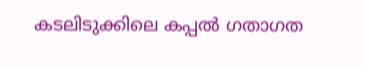കടലിടുക്കിലെ കപ്പല്‍ ഗതാഗത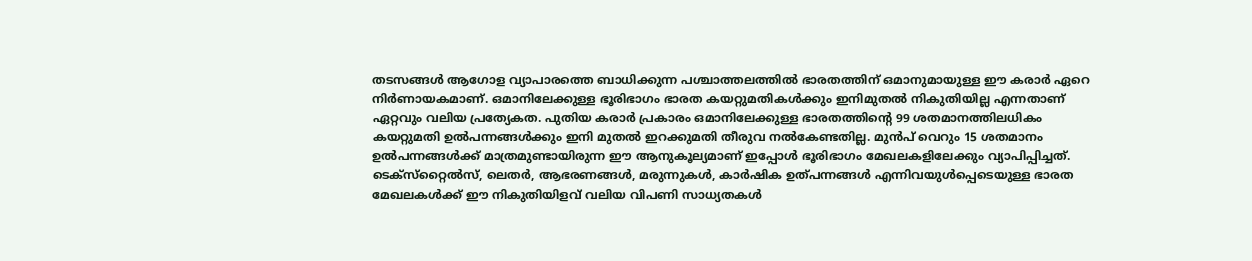തടസങ്ങള്‍ ആഗോള വ്യാപാരത്തെ ബാധിക്കുന്ന പശ്ചാത്തലത്തില്‍ ഭാരതത്തിന് ഒമാനുമായുള്ള ഈ കരാര്‍ ഏറെ നിര്‍ണായകമാണ്. ഒമാനിലേക്കുള്ള ഭൂരിഭാഗം ഭാരത കയറ്റുമതികള്‍ക്കും ഇനിമുതല്‍ നികുതിയില്ല എന്നതാണ് ഏറ്റവും വലിയ പ്രത്യേകത. പുതിയ കരാര്‍ പ്രകാരം ഒമാനിലേക്കുള്ള ഭാരതത്തിന്റെ 99 ശതമാനത്തിലധികം കയറ്റുമതി ഉല്‍പന്നങ്ങള്‍ക്കും ഇനി മുതല്‍ ഇറക്കുമതി തീരുവ നല്‍കേണ്ടതില്ല. മുന്‍പ് വെറും 15 ശതമാനം ഉല്‍പന്നങ്ങള്‍ക്ക് മാത്രമുണ്ടായിരുന്ന ഈ ആനുകൂല്യമാണ് ഇപ്പോള്‍ ഭൂരിഭാഗം മേഖലകളിലേക്കും വ്യാപിപ്പിച്ചത്. ടെക്‌സ്‌റ്റൈല്‍സ്, ലെതര്‍, ആഭരണങ്ങള്‍, മരുന്നുകള്‍, കാര്‍ഷിക ഉത്പന്നങ്ങള്‍ എന്നിവയുള്‍പ്പെടെയുള്ള ഭാരത മേഖലകള്‍ക്ക് ഈ നികുതിയിളവ് വലിയ വിപണി സാധ്യതകള്‍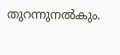തുറന്നുനല്‍കും.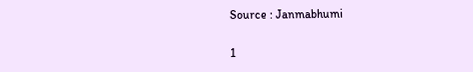Source : Janmabhumi

1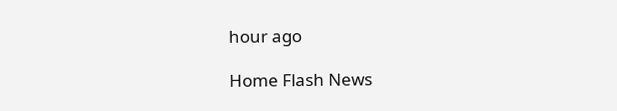hour ago

Home Flash News